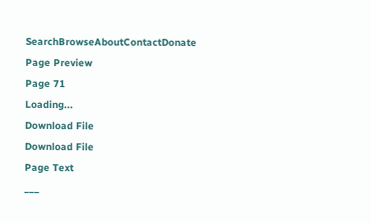SearchBrowseAboutContactDonate
Page Preview
Page 71
Loading...
Download File
Download File
Page Text
___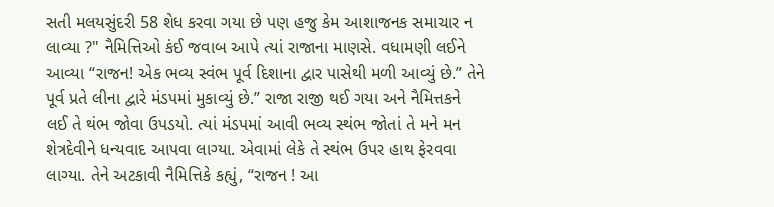સતી મલયસુંદરી 58 શેધ કરવા ગયા છે પણ હજુ કેમ આશાજનક સમાચાર ન લાવ્યા ?" નૈમિત્તિઓ કંઈ જવાબ આપે ત્યાં રાજાના માણસે. વધામણી લઈને આવ્યા “રાજન! એક ભવ્ય સ્વંભ પૂર્વ દિશાના દ્વાર પાસેથી મળી આવ્યું છે.” તેને પૂર્વ પ્રતે લીના દ્વારે મંડપમાં મુકાવ્યું છે.” રાજા રાજી થઈ ગયા અને નૈમિત્તકને લઈ તે થંભ જોવા ઉપડયો. ત્યાં મંડપમાં આવી ભવ્ય સ્થંભ જોતાં તે મને મન શેત્રદેવીને ધન્યવાદ આપવા લાગ્યા. એવામાં લેકે તે સ્થંભ ઉપર હાથ ફેરવવા લાગ્યા. તેને અટકાવી નૈમિત્તિકે કહ્યું, “રાજન ! આ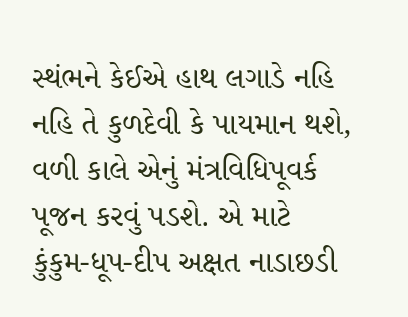સ્થંભને કેઈએ હાથ લગાડે નહિ નહિ તે કુળદેવી કે પાયમાન થશે, વળી કાલે એનું મંત્રવિધિપૂવર્ક પૂજન કરવું પડશે. એ માટે કુંકુમ-ધૂપ-દીપ અક્ષત નાડાછડી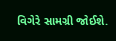વિગેરે સામગ્રી જોઈશે.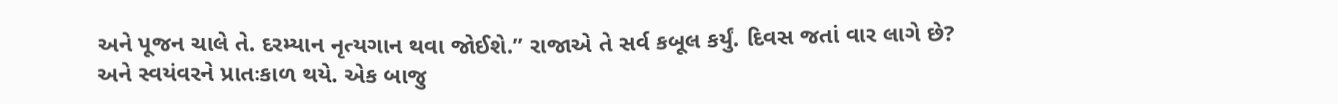અને પૂજન ચાલે તે. દરમ્યાન નૃત્યગાન થવા જોઈશે.” રાજાએ તે સર્વ કબૂલ કર્યું. દિવસ જતાં વાર લાગે છે? અને સ્વયંવરને પ્રાતઃકાળ થયે. એક બાજુ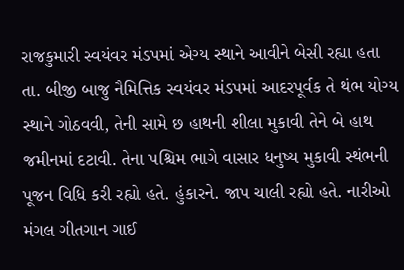રાજકુમારી સ્વયંવર મંડપમાં એગ્ય સ્થાને આવીને બેસી રહ્યા હતા તા. બીજી બાજુ નૈમિત્તિક સ્વયંવર મંડપમાં આદરપૂર્વક તે થંભ યોગ્ય સ્થાને ગોઠવવી, તેની સામે છ હાથની શીલા મુકાવી તેને બે હાથ જમીનમાં દટાવી. તેના પશ્ચિમ ભાગે વાસાર ધનુષ્ય મુકાવી સ્થંભની પૂજન વિધિ કરી રહ્યો હતે. હુંકારને. જાપ ચાલી રહ્યો હતે. નારીઓ મંગલ ગીતગાન ગાઈ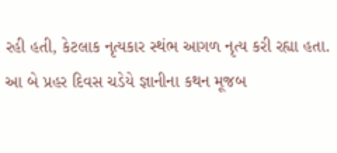રહી હતી, કેટલાક નૃત્યકાર સ્થંભ આગળ નૃત્ય કરી રહ્યા હતા. આ બે પ્રહર દિવસ ચડેયે જ્ઞાનીના કથન મૂજબ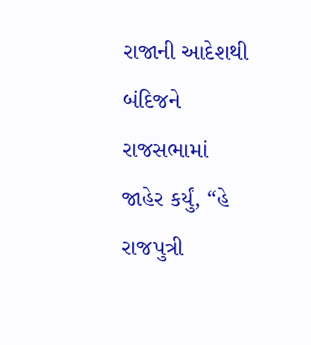રાજાની આદેશથી બંદિજને રાજસભામાં જાહેર કર્યું, “હે રાજપુત્રી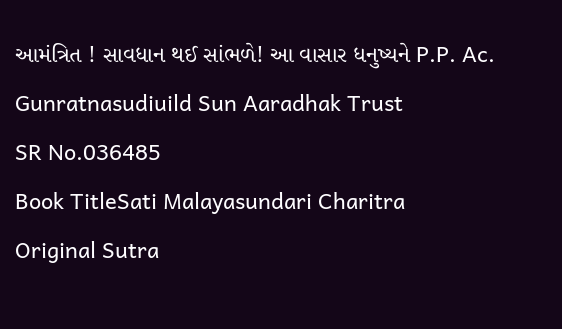આમંત્રિત ! સાવધાન થઈ સાંભળે! આ વાસાર ધનુષ્યને P.P. Ac. Gunratnasudiuild Sun Aaradhak Trust
SR No.036485
Book TitleSati Malayasundari Charitra
Original Sutra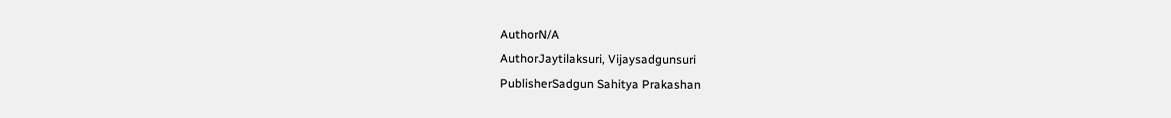AuthorN/A
AuthorJaytilaksuri, Vijaysadgunsuri
PublisherSadgun Sahitya Prakashan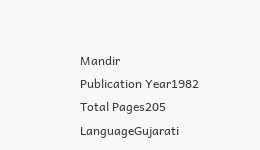Mandir
Publication Year1982
Total Pages205
LanguageGujarati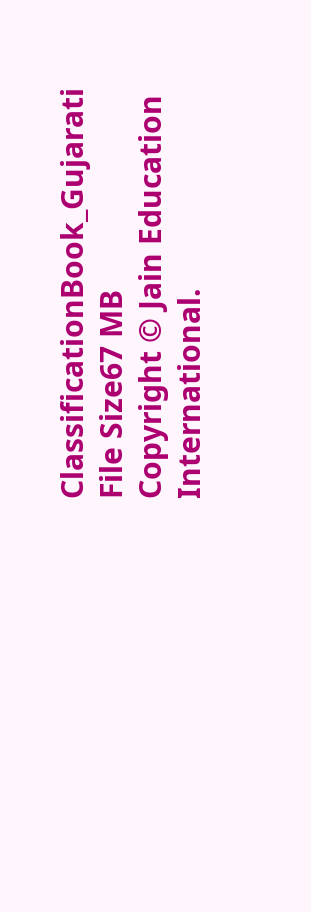ClassificationBook_Gujarati
File Size67 MB
Copyright © Jain Education International.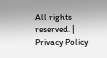All rights reserved. | Privacy Policy